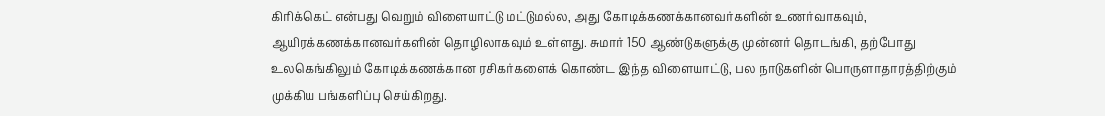கிரிக்கெட் என்பது வெறும் விளையாட்டு மட்டுமல்ல, அது கோடிக்கணக்கானவர்களின் உணர்வாகவும், ஆயிரக்கணக்கானவர்களின் தொழிலாகவும் உள்ளது. சுமார் 150 ஆண்டுகளுக்கு முன்னர் தொடங்கி, தற்போது உலகெங்கிலும் கோடிக்கணக்கான ரசிகர்களைக் கொண்ட இந்த விளையாட்டு, பல நாடுகளின் பொருளாதாரத்திற்கும் முக்கிய பங்களிப்பு செய்கிறது.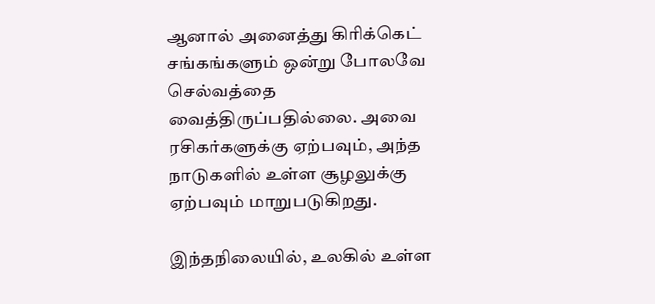ஆனால் அனைத்து கிரிக்கெட் சங்கங்களும் ஒன்று போலவே செல்வத்தை வைத்திருப்பதில்லை. அவை ரசிகர்களுக்கு ஏற்பவும், அந்த நாடுகளில் உள்ள சூழலுக்கு ஏற்பவும் மாறுபடுகிறது.

இந்தநிலையில், உலகில் உள்ள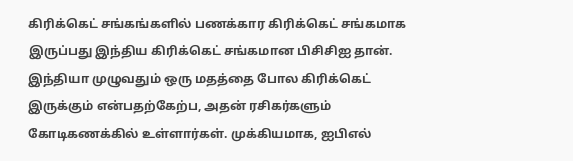கிரிக்கெட் சங்கங்களில் பணக்கார கிரிக்கெட் சங்கமாக இருப்பது இந்திய கிரிக்கெட் சங்கமான பிசிசிஐ தான். இந்தியா முழுவதும் ஒரு மதத்தை போல கிரிக்கெட் இருக்கும் என்பதற்கேற்ப, அதன் ரசிகர்களும் கோடிகணக்கில் உள்ளார்கள். முக்கியமாக, ஐபிஎல்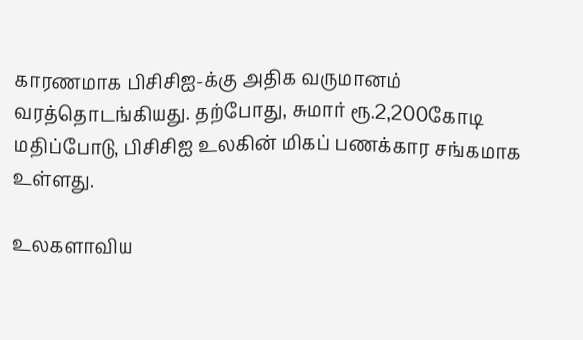காரணமாக பிசிசிஐ-க்கு அதிக வருமானம் வரத்தொடங்கியது. தற்போது, சுமார் ரூ.2,200கோடி மதிப்போடு, பிசிசிஐ உலகின் மிகப் பணக்கார சங்கமாக உள்ளது.

உலகளாவிய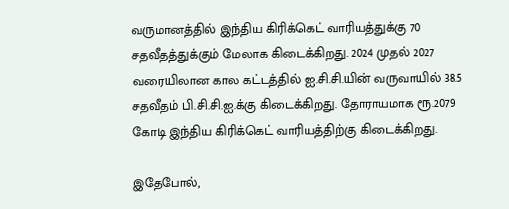வருமானத்தில் இந்திய கிரிக்கெட் வாரியத்துக்கு 70 சதவீதத்துக்கும் மேலாக கிடைக்கிறது. 2024 முதல் 2027 வரையிலான கால கட்டத்தில் ஐ.சி.சி.யின் வருவாயில் 38.5 சதவீதம் பி.சி.சி.ஐ.க்கு கிடைக்கிறது. தோராயமாக ரூ.2079 கோடி இந்திய கிரிக்கெட் வாரியத்திற்கு கிடைக்கிறது.

இதேபோல்,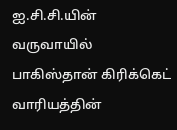ஐ.சி.சி.யின் வருவாயில் பாகிஸ்தான் கிரிக்கெட் வாரியத்தின்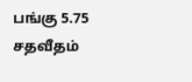பங்கு 5.75 சதவீதம்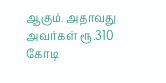ஆகும். அதாவது அவர்கள் ரூ.310 கோடி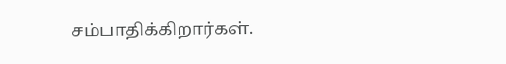சம்பாதிக்கிறார்கள்.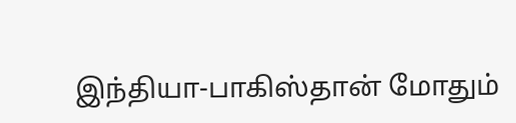இந்தியா-பாகிஸ்தான் மோதும்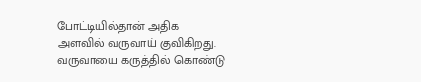போட்டியில்தான் அதிக அளவில் வருவாய் குவிகிறது. வருவாயை கருத்தில் கொண்டு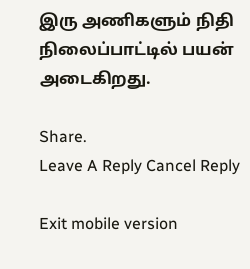இரு அணிகளும் நிதி நிலைப்பாட்டில் பயன் அடைகிறது.

Share.
Leave A Reply Cancel Reply

Exit mobile version